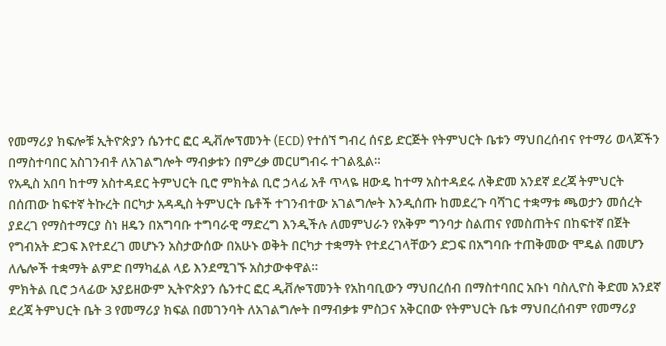የመማሪያ ክፍሎቹ ኢትዮጵያን ሴንተር ፎር ዲቭሎፕመንት (ECD) የተሰኘ ግብረ ሰናይ ድርጅት የትምህርት ቤቱን ማህበረሰብና የተማሪ ወላጆችን በማስተባበር አስገንብቶ ለአገልግሎት ማብቃቱን በምረቃ መርሀግብሩ ተገልጿል።
የአዲስ አበባ ከተማ አስተዳደር ትምህርት ቢሮ ምክትል ቢሮ ኃላፊ አቶ ጥላዬ ዘውዴ ከተማ አስተዳደሩ ለቅድመ አንደኛ ደረጃ ትምህርት በሰጠው ከፍተኛ ትኩረት በርካታ አዳዲስ ትምህርት ቤቶች ተገንብተው አገልግሎት እንዲሰጡ ከመደረጉ ባሻገር ተቋማቱ ጫወታን መሰረት ያደረገ የማስተማርያ ስነ ዘዴን በአግባቡ ተግባራዊ ማድረግ እንዲችሉ ለመምህራን የአቅም ግንባታ ስልጠና የመስጠትና በከፍተኛ በጀት የግብአት ድጋፍ እየተደረገ መሆኑን አስታውሰው በአሁኑ ወቅት በርካታ ተቋማት የተደረገላቸውን ድጋፍ በአግባቡ ተጠቅመው ሞዴል በመሆን ለሌሎች ተቋማት ልምድ በማካፈል ላይ እንደሚገኙ አስታውቀዋል።
ምክትል ቢሮ ኃላፊው አያይዘውም ኢትዮጵያን ሴንተር ፎር ዲቭሎፕመንት የአከባቢውን ማህበረሰብ በማስተባበር አቡነ ባስሊዮስ ቅድመ አንደኛ ደረጃ ትምህርት ቤት 3 የመማሪያ ክፍል በመገንባት ለአገልግሎት በማብቃቱ ምስጋና አቅርበው የትምህርት ቤቱ ማህበረሰብም የመማሪያ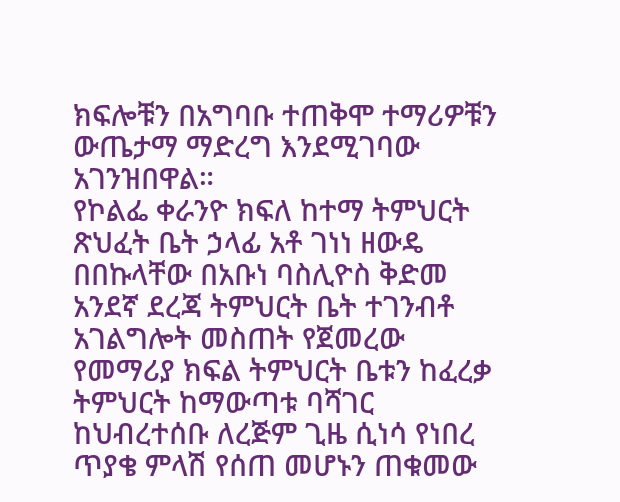ክፍሎቹን በአግባቡ ተጠቅሞ ተማሪዎቹን ውጤታማ ማድረግ እንደሚገባው አገንዝበዋል።
የኮልፌ ቀራንዮ ክፍለ ከተማ ትምህርት ጽህፈት ቤት ኃላፊ አቶ ገነነ ዘውዴ በበኩላቸው በአቡነ ባስሊዮስ ቅድመ አንደኛ ደረጃ ትምህርት ቤት ተገንብቶ አገልግሎት መስጠት የጀመረው የመማሪያ ክፍል ትምህርት ቤቱን ከፈረቃ ትምህርት ከማውጣቱ ባሻገር ከህብረተሰቡ ለረጅም ጊዜ ሲነሳ የነበረ ጥያቄ ምላሽ የሰጠ መሆኑን ጠቁመው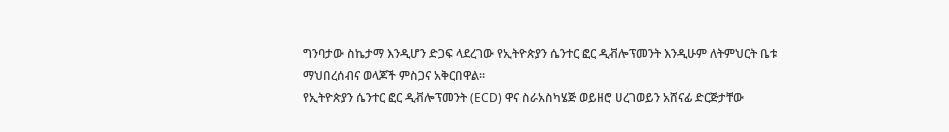ግንባታው ስኬታማ እንዲሆን ድጋፍ ላደረገው የኢትዮጵያን ሴንተር ፎር ዲቭሎፕመንት እንዲሁም ለትምህርት ቤቱ ማህበረሰብና ወላጆች ምስጋና አቅርበዋል።
የኢትዮጵያን ሴንተር ፎር ዲቭሎፕመንት (ECD) ዋና ስራአስካሄጅ ወይዘሮ ሀረገወይን አሸናፊ ድርጅታቸው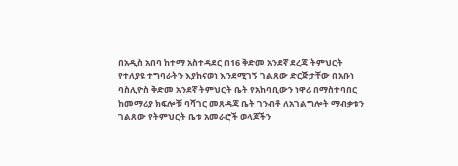በአዲስ አበባ ከተማ አስተዳደር በ16 ቅድመ አንደኛ ደረጃ ትምህርት የተለያዩ ተግባራትን እያከናወነ እንደሚገኝ ገልጸው ድርጅታቸው በአቡነ ባስሊዮስ ቅድመ አንደኛ ትምህርት ቤት የአከባቢውን ነዋሪ በማስተባበር ከመማሪያ ክፍሎቹ ባሻገር መጸዳጃ ቤት ገንብቶ ለአገልግሎት ማብቃቱን ገልጸው የትምህርት ቤቱ አመራሮች ወላጆችን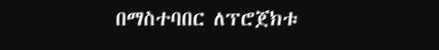በማስተባበር ለፕሮጀክቱ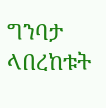ግንባታ ላበረከቱት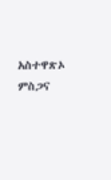አስተዋጽኦ ምስጋና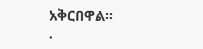አቅርበዋል።
.